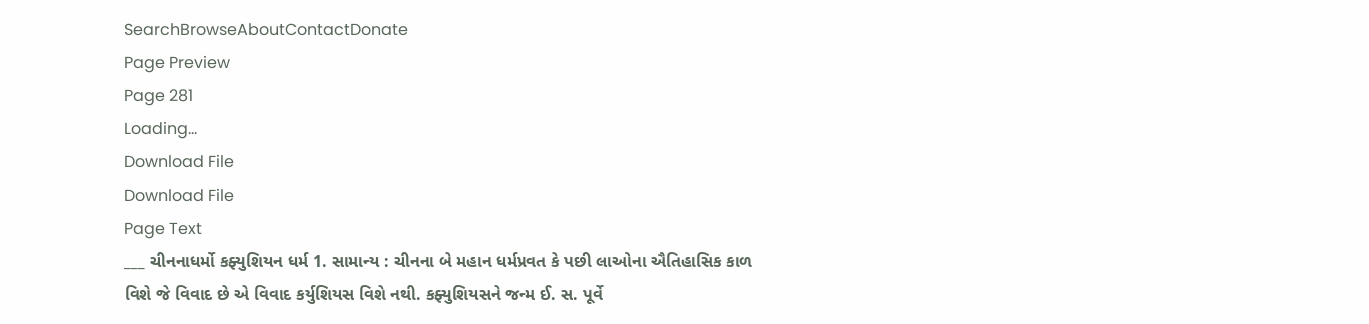SearchBrowseAboutContactDonate
Page Preview
Page 281
Loading...
Download File
Download File
Page Text
___ ચીનનાધર્મો કફ્યુશિયન ધર્મ 1. સામાન્ય : ચીનના બે મહાન ધર્મપ્રવત કે પછી લાઓના ઐતિહાસિક કાળ વિશે જે વિવાદ છે એ વિવાદ કર્યુશિયસ વિશે નથી. કફ્યુશિયસને જન્મ ઈ. સ. પૂર્વે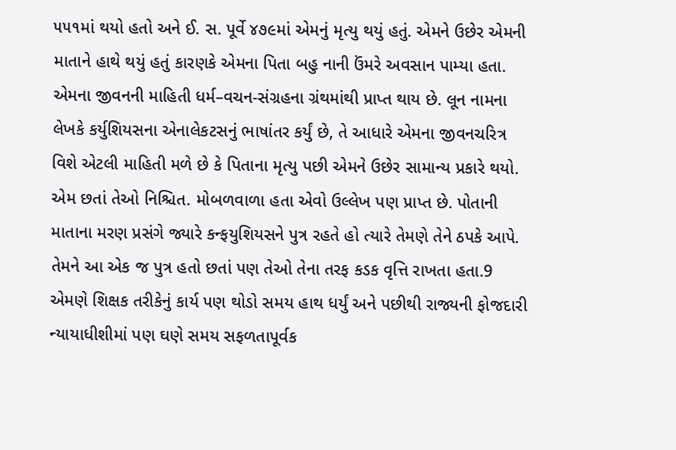૫૫૧માં થયો હતો અને ઈ. સ. પૂર્વે ૪૭૯માં એમનું મૃત્યુ થયું હતું. એમને ઉછેર એમની માતાને હાથે થયું હતું કારણકે એમના પિતા બહુ નાની ઉંમરે અવસાન પામ્યા હતા. એમના જીવનની માહિતી ધર્મ–વચન-સંગ્રહના ગ્રંથમાંથી પ્રાપ્ત થાય છે. લૂન નામના લેખકે કર્યુશિયસના એનાલેકટસનું ભાષાંતર કર્યું છે, તે આધારે એમના જીવનચરિત્ર વિશે એટલી માહિતી મળે છે કે પિતાના મૃત્યુ પછી એમને ઉછેર સામાન્ય પ્રકારે થયો. એમ છતાં તેઓ નિશ્ચિત. મોબળવાળા હતા એવો ઉલ્લેખ પણ પ્રાપ્ત છે. પોતાની માતાના મરણ પ્રસંગે જ્યારે કન્ફયુશિયસને પુત્ર રહતે હો ત્યારે તેમણે તેને ઠપકે આપે. તેમને આ એક જ પુત્ર હતો છતાં પણ તેઓ તેના તરફ કડક વૃત્તિ રાખતા હતા.9 એમણે શિક્ષક તરીકેનું કાર્ય પણ થોડો સમય હાથ ધર્યું અને પછીથી રાજ્યની ફોજદારી ન્યાયાધીશીમાં પણ ઘણે સમય સફળતાપૂર્વક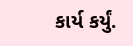કાર્ય કર્યું.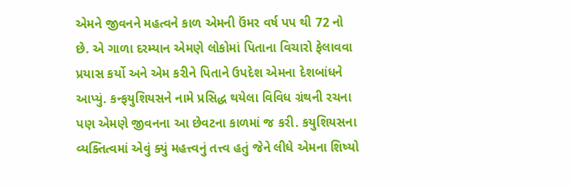એમને જીવનને મહત્વને કાળ એમની ઉંમર વર્ષ પપ થી 72 નો છે. એ ગાળા દરમ્યાન એમણે લોકોમાં પિતાના વિચારો ફેલાવવા પ્રયાસ કર્યો અને એમ કરીને પિતાને ઉપદેશ એમના દેશબાંધને આપ્યું. કન્ફયુશિયસને નામે પ્રસિદ્ધ થયેલા વિવિધ ગ્રંથની રચના પણ એમણે જીવનના આ છેવટના કાળમાં જ કરી. કયુશિયસના વ્યક્તિત્વમાં એવું ક્યું મહત્ત્વનું તત્ત્વ હતું જેને લીધે એમના શિષ્યો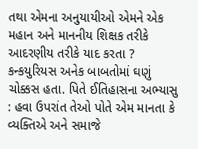તથા એમના અનુયાયીઓ એમને એક મહાન અને માનનીય શિક્ષક તરીકે આદરણીય તરીકે યાદ કરતા ? કન્કયુરિયસ અનેક બાબતોમાં ઘણું ચોક્કસ હતા. પિતે ઈતિહાસના અભ્યાસુ : હવા ઉપરાંત તેઓ પોતે એમ માનતા કે વ્યક્તિએ અને સમાજે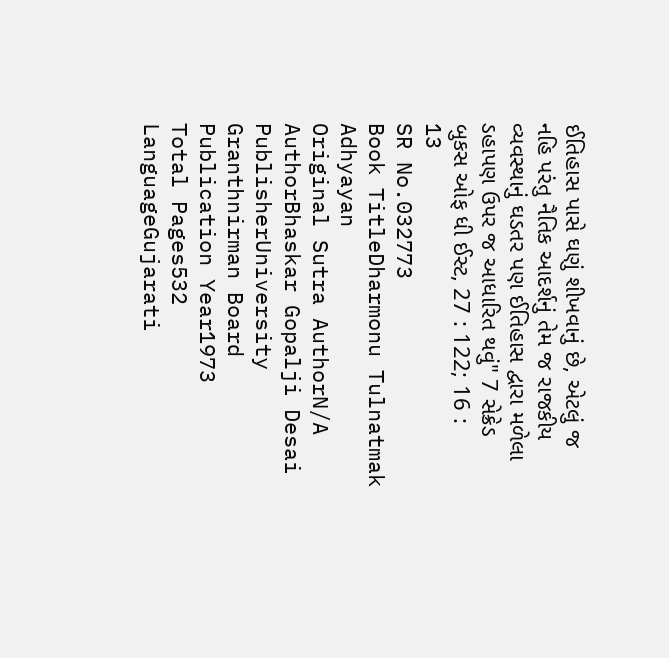ઈતિહાસ પાસે ઘણું શીખવાનું છે, એટલું જ નહિ પરંતુ નૈતિક આદર્શનું તેમ જ રાજકીય વ્યવસ્થાનું ઘડતર પણ ઈતિહાસ દ્વારા મળેલા ડહાપણ ઉપર જ આધારિત થવું" 7 સેક્રેડ બુકસ ઓફ ધી ઈસ્ટ, 27 : 122; 16 : 13
SR No.032773
Book TitleDharmonu Tulnatmak Adhyayan
Original Sutra AuthorN/A
AuthorBhaskar Gopalji Desai
PublisherUniversity Granthnirman Board
Publication Year1973
Total Pages532
LanguageGujarati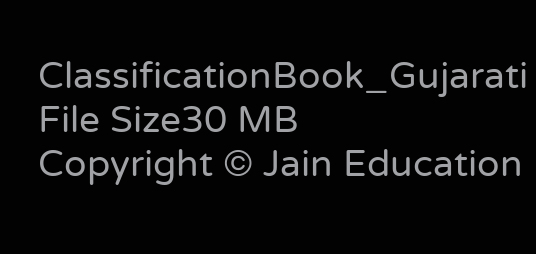ClassificationBook_Gujarati
File Size30 MB
Copyright © Jain Education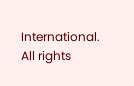International. All rights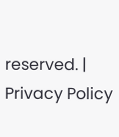reserved. | Privacy Policy